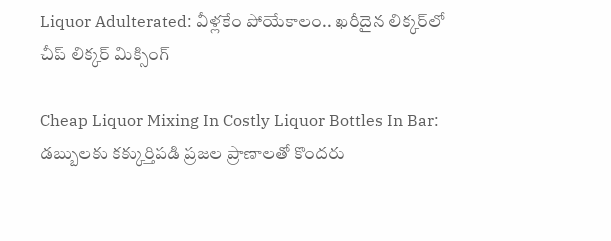Liquor Adulterated: వీళ్లకేం పోయేకాలం.. ఖరీదైన లిక్కర్‌లో చీప్‌ లిక్కర్‌ మిక్సింగ్‌

Cheap Liquor Mixing In Costly Liquor Bottles In Bar: డబ్బులకు కక్కుర్తిపడి ప్రజల ప్రాణాలతో కొందరు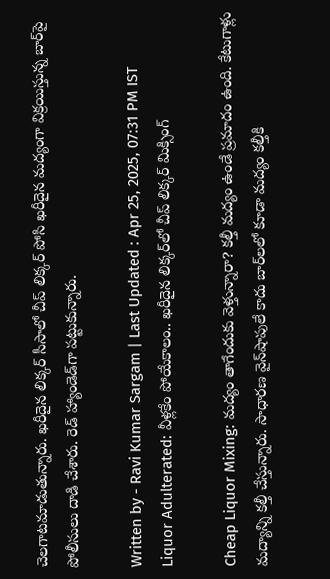చెలగాటమాడుతున్నారు. ఖరీదైన లిక్కర్‌ సీసాలో చీప్‌ లిక్కర్‌ పోసి ఖరీదైన మద్యంగా విక్రయిస్తున్న బార్‌పై పోలీసులు దాడి చేశారు. రెడ్‌ హ్యాండెడ్‌గా పట్టుకున్నారు.

Written by - Ravi Kumar Sargam | Last Updated : Apr 25, 2025, 07:31 PM IST
Liquor Adulterated: వీళ్లకేం పోయేకాలం.. ఖరీదైన లిక్కర్‌లో చీప్‌ లిక్కర్‌ మిక్సింగ్‌

Cheap Liquor Mixing: మద్యం తాగేందుకు వెళ్తున్నారా? కల్తీ మద్యం ఉండే ప్రమాదం ఉంది. కేటుగాళ్లు మద్యాన్ని కల్తీ చేస్తున్నారు. సాధారణ వైన్‌షాపులే కాదు బార్‌లలో కూడా మద్యం కల్తీకి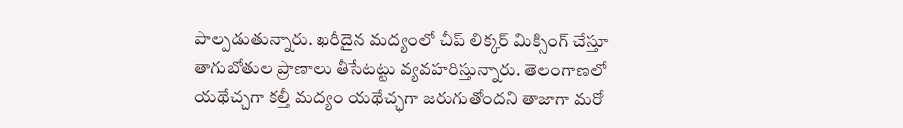పాల్పడుతున్నారు. ఖరీదైన మద్యంలో చీప్‌ లిక్కర్‌ మిక్సింగ్‌ చేస్తూ తాగుబోతుల ప్రాణాలు తీసేటట్టు వ్యవహరిస్తున్నారు. తెలంగాణలో యథేచ్చగా కల్తీ మద్యం యథేచ్ఛగా జరుగుతోందని తాజాగా మరో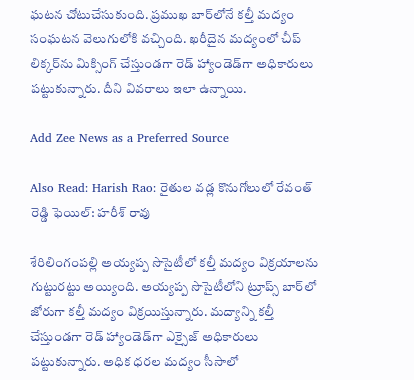ఘటన చోటుచేసుకుంది. ప్రముఖ బార్‌లోనే కల్తీ మద్యం సంఘటన వెలుగులోకి వచ్చింది. ఖరీదైన మద్యంలో చీప్‌ లిక్కర్‌ను మిక్సింగ్‌ చేస్తుండగా రెడ్‌ హ్యాండెడ్‌గా అధికారులు పట్టుకున్నారు. దీని వివరాలు ఇలా ఉన్నాయి.

Add Zee News as a Preferred Source

Also Read: Harish Rao: రైతుల వడ్ల కొనుగోలులో రేవంత్‌ రెడ్డి ఫెయిల్‌: హరీశ్ రావు

శేరిలింగంపల్లి అయ్యప్ప సొసైటీలో కల్తీ మద్యం విక్రయాలను గుట్టురట్టు అయ్యింది. అయ్యప్ప సొసైటీలోని ట్రూప్స్‌ బార్‌లో జోరుగా కల్తీ మద్యం విక్రయిస్తున్నారు. మద్యాన్ని కల్తీ చేస్తుండగా రెడ్ హ్యాండెడ్‌గా ఎక్సైజ్ అధికారులు పట్టుకున్నారు. అధిక ధరల మద్యం సీసాలో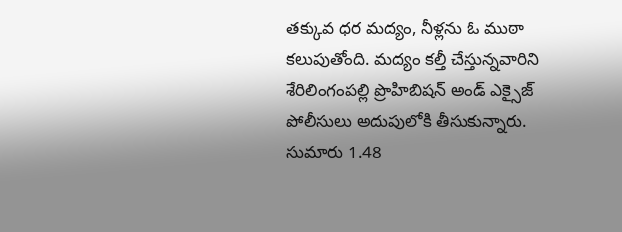తక్కువ ధర మద్యం, నీళ్లను ఓ ముఠా కలుపుతోంది. మద్యం కల్తీ చేస్తున్నవారిని శేరిలింగంపల్లి ప్రొహిబిషన్‌ అండ్‌ ఎక్సైజ్‌ పోలీసులు అదుపులోకి తీసుకున్నారు. సుమారు 1.48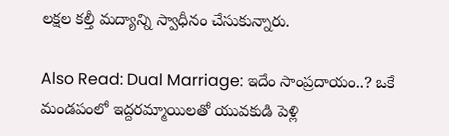లక్షల కల్తీ మద్యాన్ని స్వాధీనం చేసుకున్నారు.

Also Read: Dual Marriage: ఇదేం సాంప్రదాయం..? ఒకే మండపంలో ఇద్దరమ్మాయిలతో యువకుడి పెళ్లి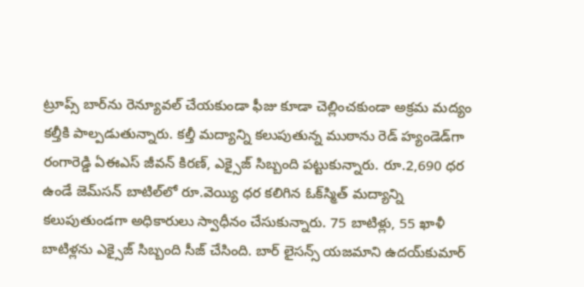ట్రూప్స్‌ బార్‌ను రెన్యూవల్ చేయకుండా ఫీజు కూడా చెల్లించకుండా అక్రమ మద్యం కల్తీకి పాల్పడుతున్నారు. కల్తీ మద్యాన్ని కలుపుతున్న ముఠాను రెడ్‌ హ్యండెడ్‌గా రంగారెడ్డి ఏఈఎస్‌ జీవన్‌ కిరణ్‌, ఎక్సైజ్‌ సిబ్బంది పట్టుకున్నారు. రూ.2,690 ధర ఉండే జెమ్‌సన్‌ బాటిల్‌లో రూ.వెయ్యి ధర కలిగిన ఓక్‌స్మిత్‌ మద్యాన్ని కలుపుతుండగా అధికారులు స్వాధీనం చేసుకున్నారు. 75 బాటిళ్లు, 55 ఖాళీ బాటిళ్లను ఎక్సైజ్ సిబ్బంది సీజ్‌ చేసింది. బార్‌ లైసన్స్‌ యజమాని ఉదయ్‌కుమార్‌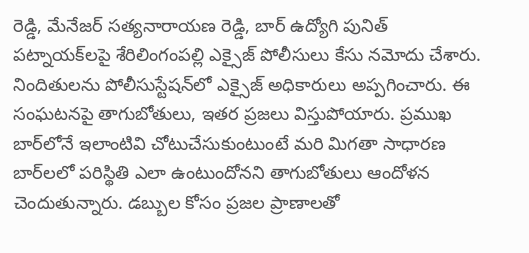రెడ్డి, మేనేజర్ సత్యనారాయణ రెడ్డి, బార్‌ ఉద్యోగి పునిత్‌ పట్నాయక్‌లపై శేరిలింగంపల్లి ఎక్సైజ్‌ పోలీసులు కేసు నమోదు చేశారు. నిందితులను పోలీసుస్టేషన్‌లో ఎక్సైజ్‌ అధికారులు అప్పగించారు. ఈ సంఘటనపై తాగుబోతులు, ఇతర ప్రజలు విస్తుపోయారు. ప్రముఖ బార్‌లోనే ఇలాంటివి చోటుచేసుకుంటుంటే మరి మిగతా సాధారణ బార్‌లలో పరిస్థితి ఎలా ఉంటుందోనని తాగుబోతులు ఆందోళన చెందుతున్నారు. డబ్బుల కోసం ప్రజల ప్రాణాలతో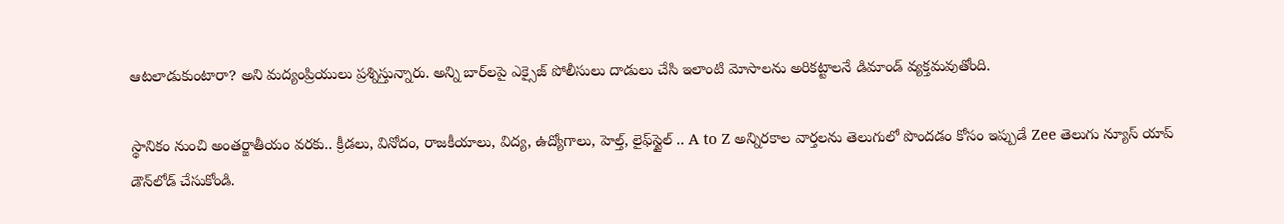ఆటలాడుకుంటారా? అని మద్యంప్రియులు ప్రశ్నిస్తున్నారు. అన్ని బార్‌లపై ఎక్సైజ్‌ పోలీసులు దాడులు చేసి ఇలాంటి మోసాలను అరికట్టాలనే డిమాండ్‌ వ్యక్తమవుతోంది.

స్థానికం నుంచి అంతర్జాతీయం వరకు.. క్రీడలు, వినోదం, రాజకీయాలు, విద్య, ఉద్యోగాలు, హెల్త్, లైఫ్‌స్టైల్ .. A to Z అన్నిరకాల వార్తలను తెలుగులో పొందడం కోసం ఇప్పుడే Zee తెలుగు న్యూస్ యాప్ డౌన్‌లోడ్ చేసుకోండి.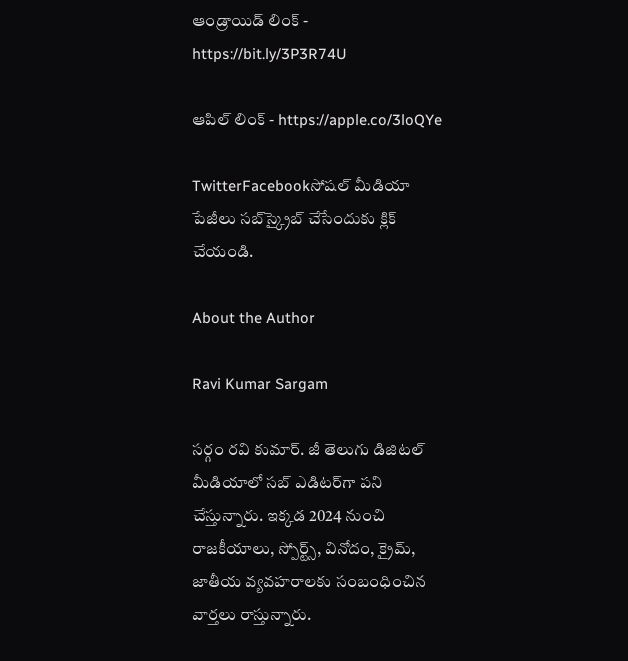ఆండ్రాయిడ్ లింక్ - https://bit.ly/3P3R74U

ఆపిల్ లింక్ - https://apple.co/3loQYe

TwitterFacebookసోషల్ మీడియా పేజీలు సబ్‌స్క్రైబ్ చేసేందుకు క్లిక్ చేయండి.

About the Author

Ravi Kumar Sargam

సర్గం రవి కుమార్‌. జీ తెలుగు డిజిటల్ మీడియాలో సబ్ ఎడిటర్‌గా పని చేస్తున్నారు. ఇక్కడ 2024 నుంచి రాజకీయాలు, స్పోర్ట్స్, వినోదం, క్రైమ్, జాతీయ వ్యవహరాలకు సంబంధించిన వార్తలు రాస్తున్నారు.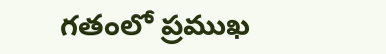గతంలో ప్రముఖ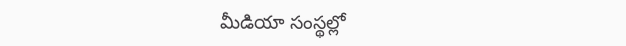మీడియా సంస్థల్లో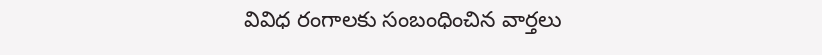వివిధ రంగాలకు సంబంధించిన వార్తలు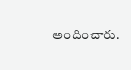అందించారు.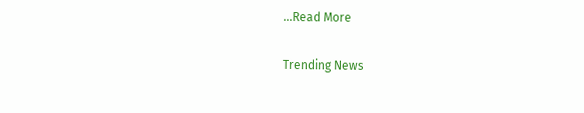...Read More

Trending News